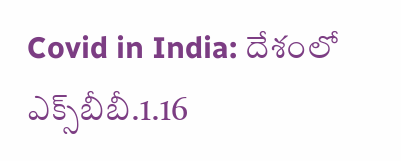Covid in India: దేశంలో ఎక్స్‌బీబీ.1.16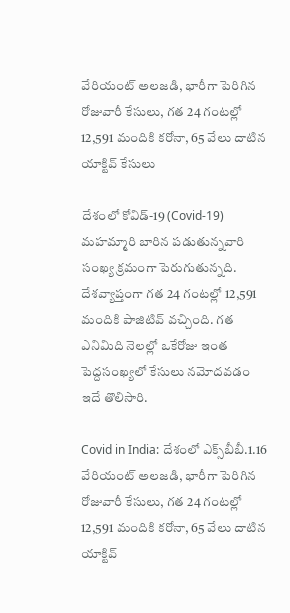వేరియంట్ అలజడి, భారీగా పెరిగిన రోజువారీ కేసులు, గత 24 గంటల్లో 12,591 మందికి కరోనా, 65 వేలు దాటిన యాక్టివ్ కేసులు

దేశంలో కోవిడ్‌-19 (Covid-19) మహమ్మారి బారిన పడుతున్నవారి సంఖ్య క్రమంగా పెరుగుతున్నది. దేశవ్యాప్తంగా గత 24 గంటల్లో 12,591 మందికి పాజిటివ్‌ వచ్చింది. గత ఎనిమిది నెలల్లో ఒకేరోజు ఇంత పెద్దసంఖ్యలో కేసులు నమోదవడం ఇదే తొలిసారి.

Covid in India: దేశంలో ఎక్స్‌బీబీ.1.16 వేరియంట్ అలజడి, భారీగా పెరిగిన రోజువారీ కేసులు, గత 24 గంటల్లో 12,591 మందికి కరోనా, 65 వేలు దాటిన యాక్టివ్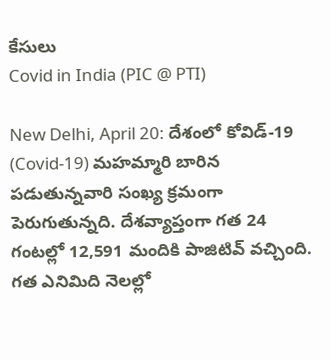కేసులు
Covid in India (PIC @ PTI)

New Delhi, April 20: దేశంలో కోవిడ్‌-19 (Covid-19) మహమ్మారి బారిన పడుతున్నవారి సంఖ్య క్రమంగా పెరుగుతున్నది. దేశవ్యాప్తంగా గత 24 గంటల్లో 12,591 మందికి పాజిటివ్‌ వచ్చింది. గత ఎనిమిది నెలల్లో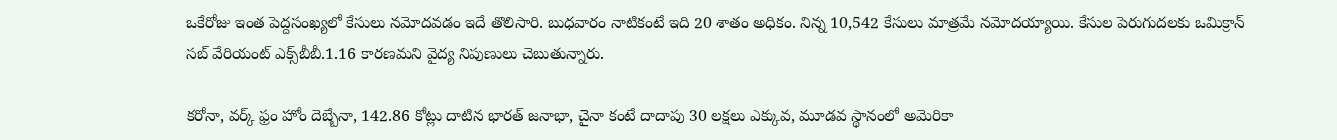ఒకేరోజు ఇంత పెద్దసంఖ్యలో కేసులు నమోదవడం ఇదే తొలిసారి. బుధవారం నాటికంటే ఇది 20 శాతం అధికం. నిన్న 10,542 కేసులు మాత్రమే నమోదయ్యాయి. కేసుల పెరుగుదలకు ఒమిక్రాన్‌ సబ్‌ వేరియంట్‌ ఎక్స్‌బీబీ.1.16 కారణమని వైద్య నిపుణులు చెబుతున్నారు.

కరోనా, వర్క్ ఫ్రం హోం దెబ్బేనా, 142.86 కోట్లు దాటిన భారత్ జనాభా, చైనా కంటే దాదాపు 30 లక్షలు ఎక్కువ, మూడవ స్థానంలో అమెరికా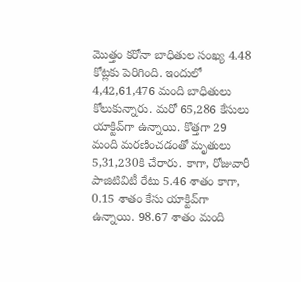మొత్తం కరోనా బాధితుల సంఖ్య 4.48 కోట్లకు పెరిగింది. ఇందులో 4,42,61,476 మంది బాధితులు కోలుకున్నారు. మరో 65,286 కేసులు యాక్టివ్‌గా ఉన్నాయి. కొత్తగా 29 మంది మరణించడంతో మృతులు 5,31,230కి చేరారు. కాగా, రోజువారీ పాజిటివిటీ రేటు 5.46 శాతం కాగా, 0.15 శాతం కేసు యాక్టివ్‌గా ఉన్నాయి. 98.67 శాతం మంది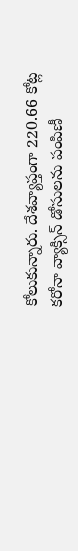కోలుకున్నారు. దేశవ్యాప్తంగా 220.66 కోట్ల కరోనా వ్యాక్సిన్‌ డోసులను పంపిణీ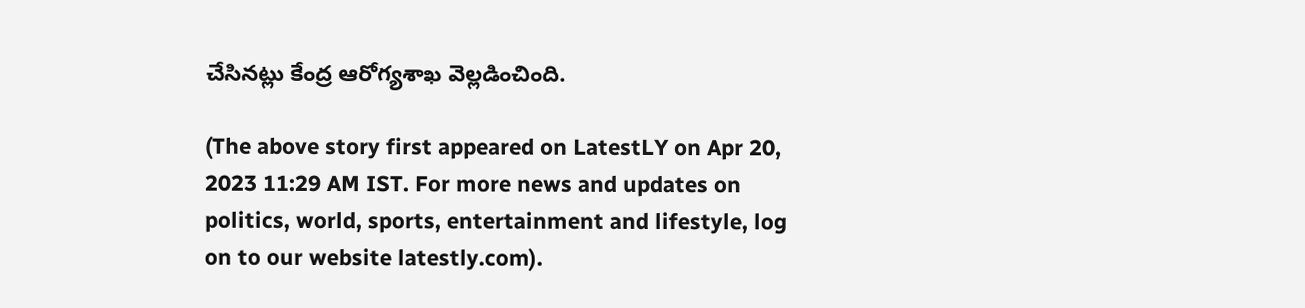చేసినట్లు కేంద్ర ఆరోగ్యశాఖ వెల్లడించింది.

(The above story first appeared on LatestLY on Apr 20, 2023 11:29 AM IST. For more news and updates on politics, world, sports, entertainment and lifestyle, log on to our website latestly.com).